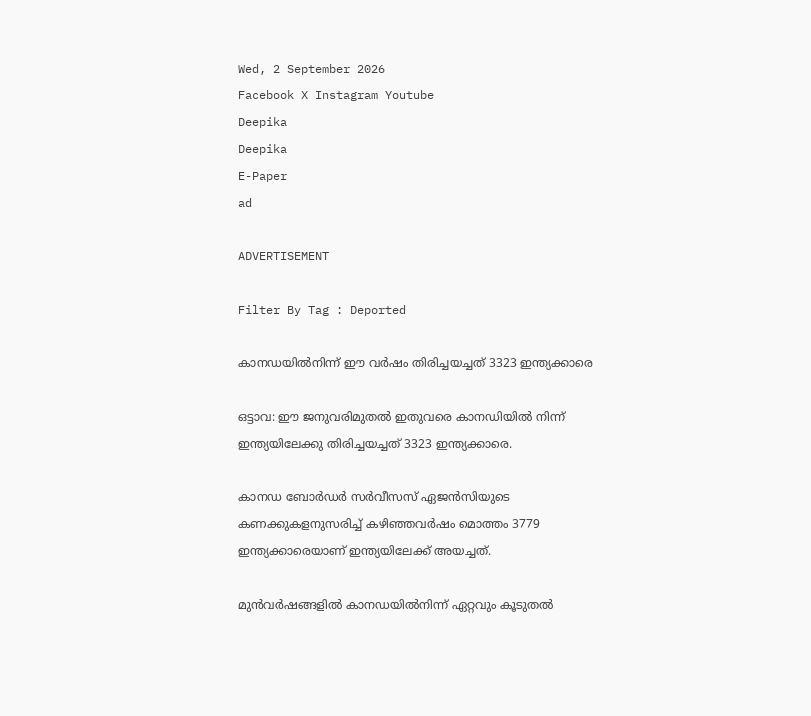Wed, 2 September 2026
Facebook X Instagram Youtube
Deepika
Deepika
E-Paper
ad

ADVERTISEMENT

Filter By Tag : Deported

കാനഡയിൽനിന്ന് ഈ വർഷം തിരിച്ചയച്ചത് 3323 ഇന്ത്യക്കാരെ

ഒട്ടാവ: ഈ ജനുവരിമുതൽ ഇതുവരെ കാനഡിയിൽ നിന്ന് ഇന്ത്യയിലേക്കു തിരിച്ചയച്ചത് 3323 ഇന്ത്യക്കാരെ.

കാനഡ ബോർഡർ സർവീസസ് ഏജൻസിയുടെ കണക്കുകളനുസരിച്ച് കഴിഞ്ഞവർഷം മൊത്തം 3779 ഇന്ത്യക്കാരെയാണ് ഇന്ത്യയിലേക്ക് അയച്ചത്.

മുൻവർഷങ്ങളിൽ കാനഡയിൽനിന്ന് ഏറ്റവും കൂടുതൽ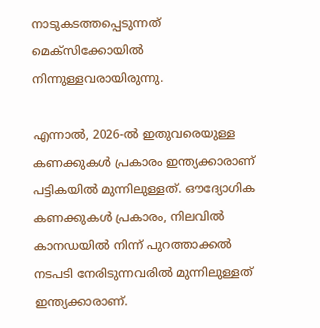നാടുകടത്തപ്പെടുന്നത് മെക്സിക്കോയിൽ നിന്നുള്ളവരായിരുന്നു.

എന്നാൽ, 2026-ൽ ഇതുവരെയുള്ള കണക്കുകൾ പ്രകാരം ഇന്ത്യക്കാരാണ് പട്ടികയിൽ മുന്നിലുള്ളത്. ഔദ്യോഗിക കണക്കുകൾ പ്രകാരം, നിലവിൽ കാനഡയിൽ നിന്ന് പുറത്താക്കൽ നടപടി നേരിടുന്നവരിൽ മുന്നിലുള്ളത് ഇന്ത്യക്കാരാണ്.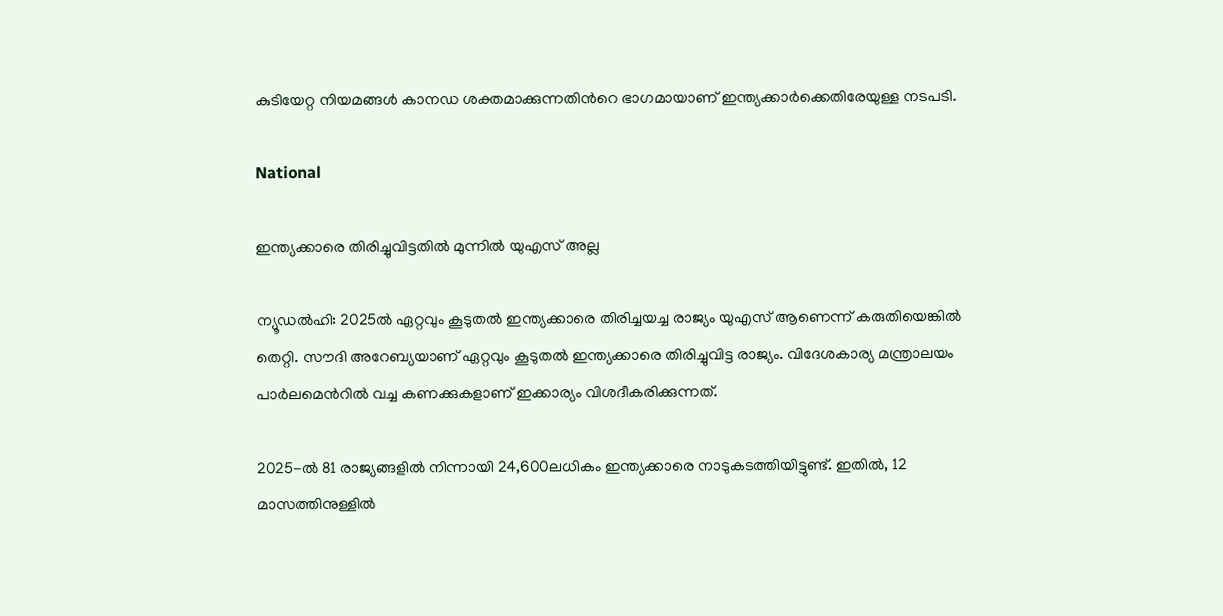കുടിയേറ്റ നിയമങ്ങൾ കാനഡ ശക്തമാക്കുന്നതിന്‍റെ ഭാഗമായാണ് ഇന്ത്യക്കാർക്കെതിരേയുള്ള നടപടി.

National

ഇന്ത്യക്കാരെ തിരിച്ചുവിട്ടതിൽ മുന്നിൽ യുഎസ് അല്ല

ന്യൂഡൽഹി: 2025ൽ ഏറ്റവും കൂടുതൽ ഇന്ത്യക്കാരെ തിരിച്ചയച്ച രാജ്യം യുഎസ് ആണെന്ന് കരുതിയെങ്കിൽ തെറ്റി. സൗദി അറേബ്യയാണ് ഏറ്റവും കൂടുതൽ ഇന്ത്യക്കാരെ തിരിച്ചുവിട്ട രാജ്യം. വിദേശകാര്യ മന്ത്രാലയം പാർലമെന്‍റിൽ വച്ച കണക്കുകളാണ് ഇക്കാര്യം വിശദീകരിക്കുന്നത്.

2025-ൽ 81 രാജ്യങ്ങളിൽ നിന്നായി 24,600ലധികം ഇന്ത്യക്കാരെ നാടുകടത്തിയിട്ടുണ്ട്. ഇതിൽ, 12 മാസത്തിനുള്ളിൽ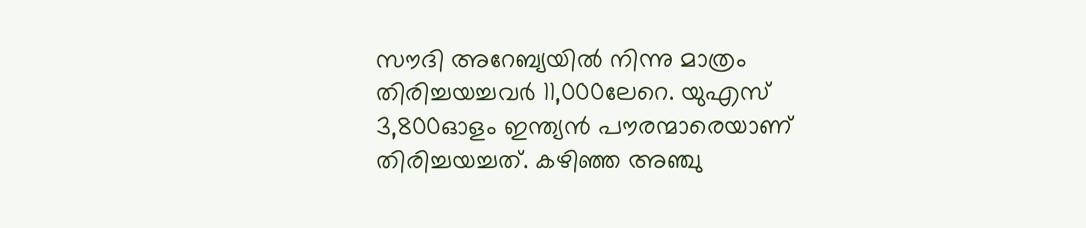സൗദി അറേബ്യയിൽ നിന്നു മാത്രം തിരിച്ചയച്ചവർ 11,000ലേറെ. യുഎസ് 3,800ഓളം ഇന്ത്യൻ പൗരന്മാരെയാണ് തിരിച്ചയച്ചത്. കഴിഞ്ഞ അഞ്ചു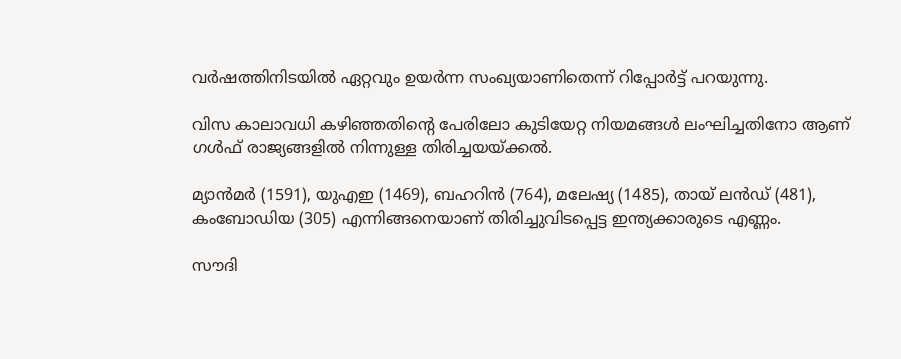വർഷത്തിനിടയിൽ ഏറ്റവും ഉയർന്ന സംഖ്യയാണിതെന്ന് റിപ്പോർട്ട് പറയുന്നു.

വിസ കാലാവധി കഴിഞ്ഞതിന്‍റെ പേരിലോ കുടിയേറ്റ നിയമങ്ങൾ ലംഘിച്ചതിനോ ആണ് ഗൾഫ് രാജ്യങ്ങളിൽ നിന്നുള്ള തിരിച്ചയയ്ക്കൽ.

മ്യാൻമർ (1591), യുഎഇ (1469), ബഹറിൻ (764), മലേഷ്യ (1485), തായ് ലൻഡ് (481), കംബോഡിയ (305) എന്നിങ്ങനെയാണ് തിരിച്ചുവിടപ്പെട്ട ഇന്ത്യക്കാരുടെ എണ്ണം.

സൗദി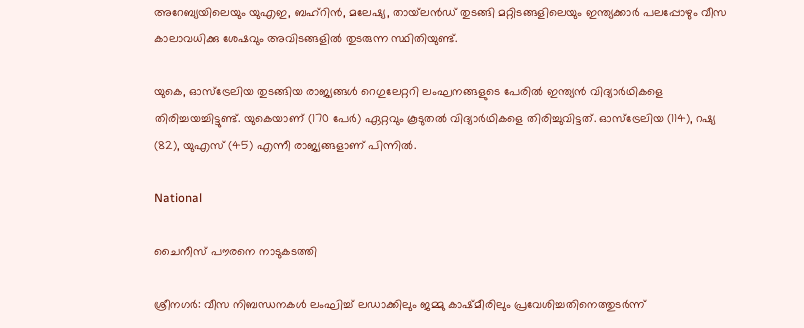അറേബ്യയിലെയും യുഎഇ, ബഹ്റിൻ, മലേഷ്യ, തായ്‌ലൻഡ് തുടങ്ങി മറ്റിടങ്ങളിലെയും ഇന്ത്യക്കാർ പലപ്പോഴും വീസ കാലാവധിക്കു ശേഷവും അവിടങ്ങളിൽ തുടരുന്ന സ്ഥിതിയുണ്ട്.

യുകെ, ഓസ്ട്രേലിയ തുടങ്ങിയ രാജ്യങ്ങൾ റെഗുലേറ്ററി ലംഘനങ്ങളുടെ പേരിൽ ഇന്ത്യൻ വിദ്യാർഥികളെ തിരിച്ചയച്ചിട്ടുണ്ട്. യുകെയാണ് (170 പേർ) ഏറ്റവും കൂടുതൽ വിദ്യാർഥികളെ തിരിച്ചുവിട്ടത്. ഓസ്ട്രേലിയ (114), റഷ്യ (82), യുഎസ് (45) എന്നീ രാജ്യങ്ങളാണ് പിന്നിൽ.

National

ചൈനീസ് പൗരനെ നാടുകടത്തി

ശ്രീനഗർ: വീസ നിബന്ധനകൾ ലംഘിച്ച് ലഡാക്കിലും ജമ്മു കാഷ്മീരിലും പ്രവേശിച്ചതിനെത്തുടർന്ന്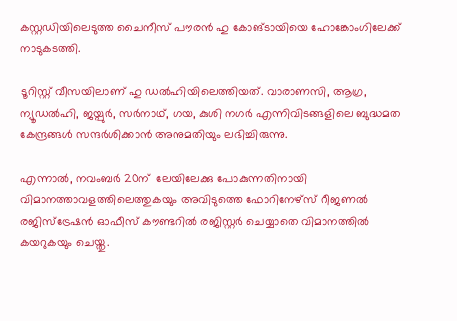കസ്റ്റഡിയിലെടുത്ത ചൈനീസ് പൗരൻ ഹു കോങ്ടായിയെ ഹോങ്കോംഗിലേക്ക് നാടുകടത്തി.

ടൂറിസ്റ്റ് വീസയിലാണ് ഹു ഡൽഹിയിലെത്തിയത്. വാരാണസി, ആഗ്ര, ന്യൂഡൽഹി, ജയ്പുർ, സർനാഥ്, ഗയ, കുശി നഗർ എന്നിവിടങ്ങളിലെ ബുദ്ധമത കേന്ദ്രങ്ങൾ സന്ദർശിക്കാൻ അനുമതിയും ലഭിച്ചിരുന്നു.

എന്നാൽ, നവംബർ 20ന്  ലേയിലേക്കു പോകുന്നതിനായി വിമാനത്താവളത്തിലെത്തുകയും അവിടുത്തെ ഫോറിനേഴ്സ് റീജണൽ രജിസ്ട്രേഷൻ ഓഫീസ് കൗണ്ടറിൽ രജിസ്റ്റർ ചെയ്യാതെ വിമാനത്തിൽ കയറുകയും ചെയ്തു.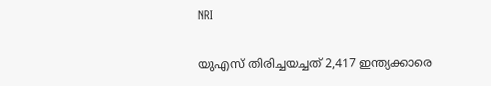NRI

യുഎസ് തിരിച്ചയച്ചത് 2,417 ഇന്ത്യക്കാരെ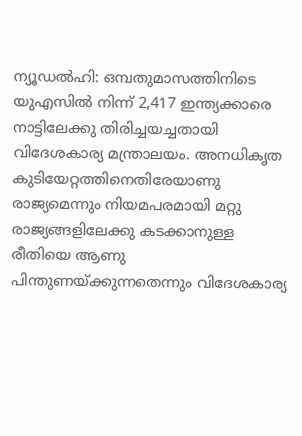ന്യൂഡൽഹി: ഒമ്പതുമാസത്തിനിടെ യുഎസിൽ നിന്ന് 2,417 ഇന്ത്യക്കാരെ നാട്ടിലേക്കു തിരിച്ചയച്ചതായി വിദേശകാര്യ മന്ത്രാലയം. അനധികൃത കുടിയേറ്റത്തിനെതിരേയാണു രാജ്യമെന്നും നിയമപരമായി മറ്റു രാജ്യങ്ങളിലേക്കു കടക്കാനുള്ള രീതിയെ ആണു പിന്തുണയ്ക്കുന്നതെന്നും വിദേശകാര്യ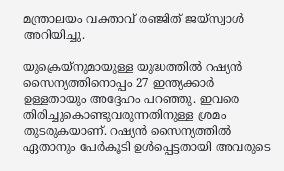മന്ത്രാലയം വക്താവ് രഞ്ജിത് ജയ്സ്വാൾ അറിയിച്ചു.

യുക്രെയ്നുമായുള്ള യുദ്ധത്തിൽ റഷ്യൻ സൈന്യത്തിനൊപ്പം 27 ഇന്ത്യക്കാർ ഉള്ളതായും അദ്ദേഹം പറഞ്ഞു. ഇവരെ തിരിച്ചുകൊണ്ടുവരുന്നതിനുള്ള ശ്രമം തുടരുകയാണ്. റഷ്യൻ സൈന്യത്തിൽ ഏതാനും പേർകൂടി ഉൾപ്പെട്ടതായി അവരുടെ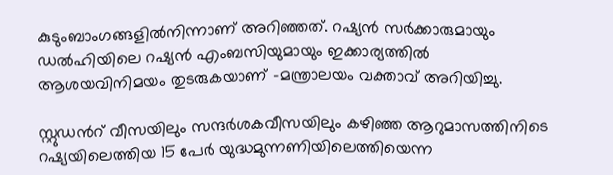കുടുംബാംഗങ്ങളിൽനിന്നാണ് അറിഞ്ഞത്. റഷ്യൻ സർക്കാരുമായും ഡൽഹിയിലെ റഷ്യൻ എംബസിയുമായും ഇക്കാര്യത്തിൽ ആശയവിനിമയം തുടരുകയാണ് -മന്ത്രാലയം വക്താവ് അറിയിച്ചു.

സ്റ്റുഡന്‍റ് വീസയിലും സന്ദർശകവീസയിലും കഴിഞ്ഞ ആറുമാസത്തിനിടെ റഷ്യയിലെത്തിയ 15 പേർ യുദ്ധമുന്നണിയിലെത്തിയെന്ന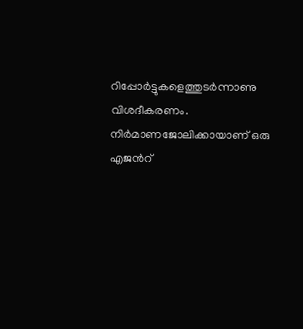റിപ്പോർട്ടുകളെത്തുടർന്നാണു വിശദീകരണം. നിർമാണജോലിക്കായാണ് ഒരു എജന്‍റ്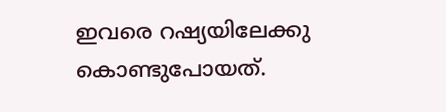ഇവരെ റഷ്യയിലേക്കു കൊണ്ടുപോയത്.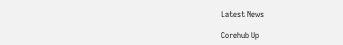Latest News

Corehub Up